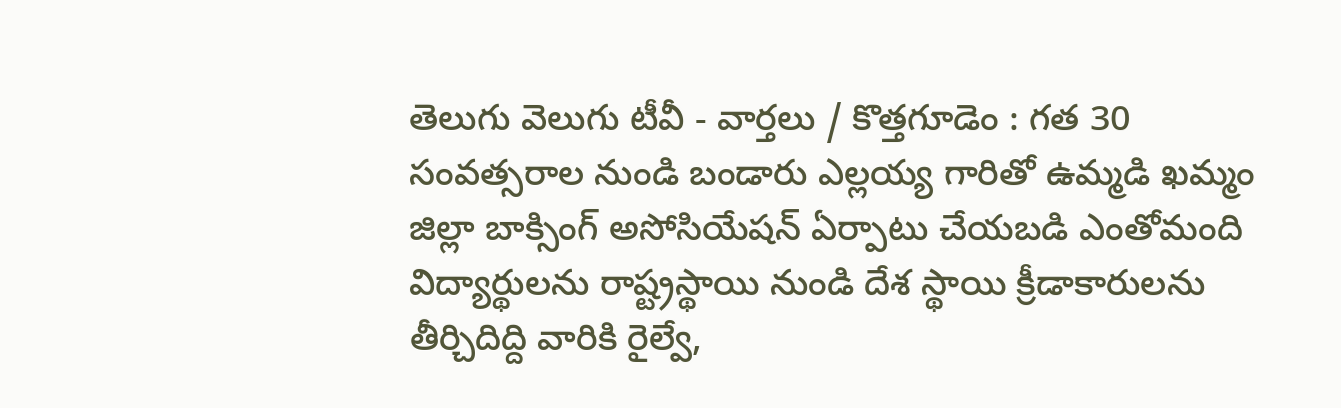తెలుగు వెలుగు టీవీ - వార్తలు / కొత్తగూడెం : గత 30 సంవత్సరాల నుండి బండారు ఎల్లయ్య గారితో ఉమ్మడి ఖమ్మం జిల్లా బాక్సింగ్ అసోసియేషన్ ఏర్పాటు చేయబడి ఎంతోమంది విద్యార్థులను రాష్ట్రస్థాయి నుండి దేశ స్థాయి క్రీడాకారులను తీర్చిదిద్ది వారికి రైల్వే,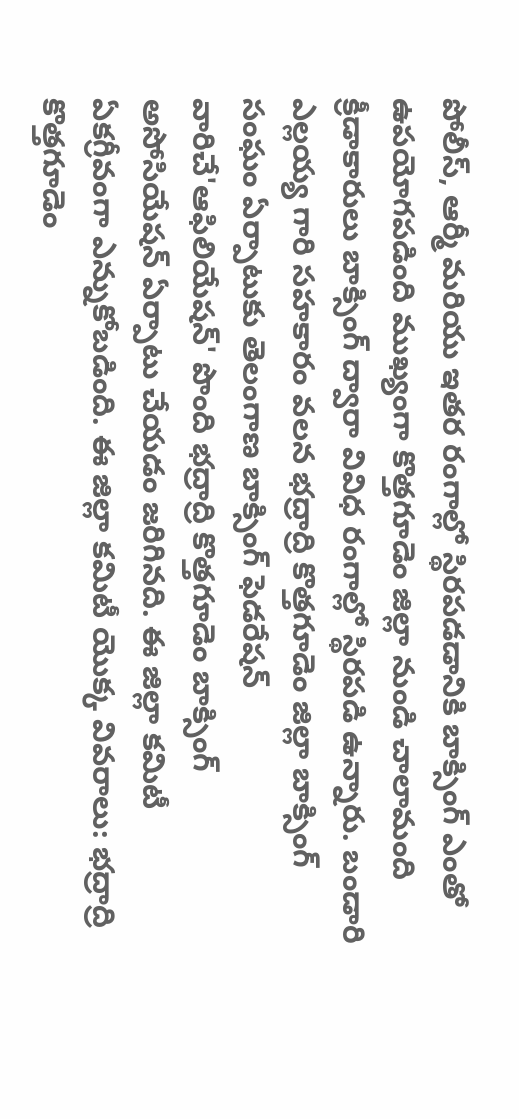పోలీస్, ఆర్మీ మరియు ఇతర రంగాల్లో స్థిరపడడానికి బాక్సింగ్ ఎంతో ఉపయోగపడింది ముఖ్యంగా కొత్తగూడెం జిల్లా నుండి చాలామంది క్రీడాకారులు బాక్సింగ్ ద్వారా వివిధ రంగాల్లో స్థిరపడి ఉన్నారు. బండారి ఎల్లయ్య గారి సహకారం వలన భద్రాద్రి కొత్తగూడెం జిల్లా బాక్సింగ్ సంఘం ఏర్పాటుకు తెలంగాణ బాక్సింగ్ ఫెడరేషన్ వారిచే'ఆఫిలియేషన్' పొంది భద్రాద్రి కొత్తగూడెం బాక్సింగ్ అసోసియేషన్ ఏర్పాటు చేయడం జరిగినది. ఈ జిల్లా కమిటీ ఏకగ్రీవంగా ఎన్నుకోబడింది. ఈ జిల్లా కమిటీ యొక్క వివరాలు: భద్రాద్రి కొత్తగూడెం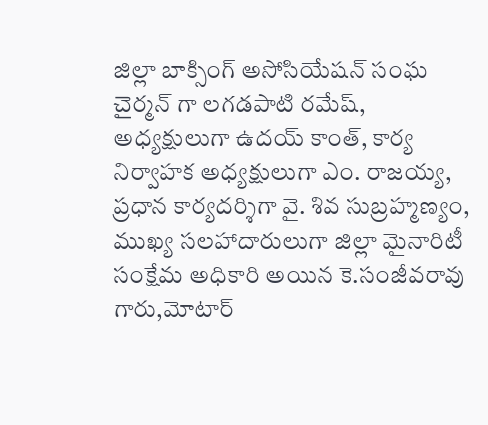జిల్లా బాక్సింగ్ అసోసియేషన్ సంఘ చైర్మన్ గా లగడపాటి రమేష్, అధ్యక్షులుగా ఉదయ్ కాంత్, కార్య నిర్వాహక అధ్యక్షులుగా ఎం. రాజయ్య, ప్రధాన కార్యదర్శిగా వై. శివ సుబ్రహ్మణ్యం, ముఖ్య సలహాదారులుగా జిల్లా మైనారిటీ సంక్షేమ అధికారి అయిన కె.సంజీవరావు గారు,మోటార్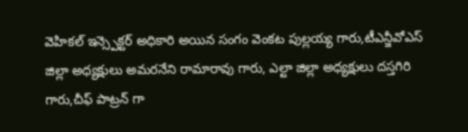వెహికల్ ఇన్స్పెక్టర్ అధికారి అయిన సంగం వెంకట పుల్లయ్య గారు,టీఎన్జీవోఎస్ జిల్లా అధ్యక్షులు అమరనేని రామారావు గారు, ఎల్టా జిల్లా అధ్యక్షులు దస్తగిరి గారు,చీఫ్ పాట్రన్ గా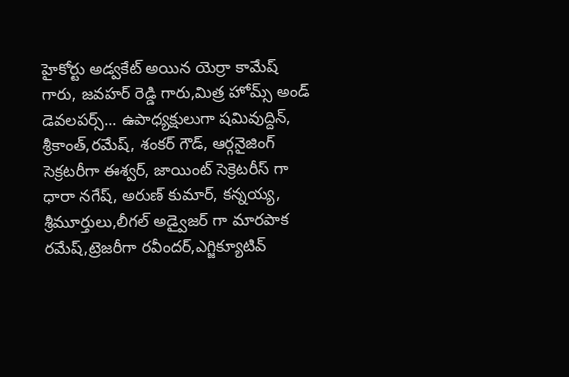హైకోర్టు అడ్వకేట్ అయిన యెర్రా కామేష్ గారు, జవహర్ రెడ్డి గారు,మిత్ర హోమ్స్ అండ్ డెవలపర్స్... ఉపాధ్యక్షులుగా షమివుద్దిన్, శ్రీకాంత్,రమేష్, శంకర్ గౌడ్, ఆర్గనైజింగ్ సెక్రటరీగా ఈశ్వర్, జాయింట్ సెక్రెటరీస్ గా ధారా నగేష్, అరుణ్ కుమార్, కన్నయ్య, శ్రీమూర్తులు,లీగల్ అడ్వైజర్ గా మారపాక రమేష్,ట్రెజరీగా రవీందర్,ఎగ్జిక్యూటివ్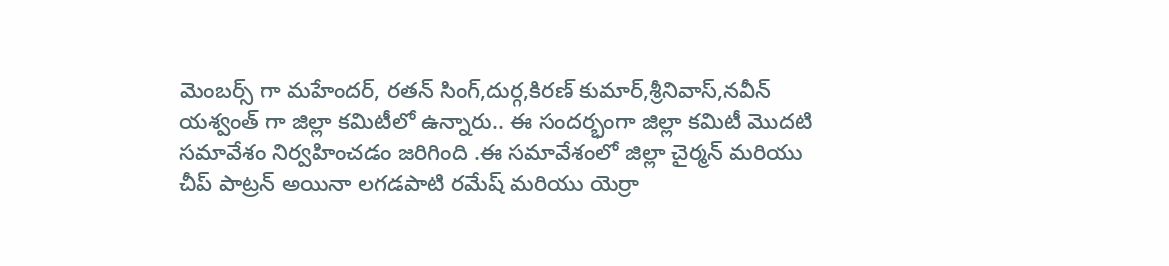మెంబర్స్ గా మహేందర్, రతన్ సింగ్,దుర్గ,కిరణ్ కుమార్,శ్రీనివాస్,నవీన్ యశ్వంత్ గా జిల్లా కమిటీలో ఉన్నారు.. ఈ సందర్భంగా జిల్లా కమిటీ మొదటి సమావేశం నిర్వహించడం జరిగింది .ఈ సమావేశంలో జిల్లా చైర్మన్ మరియు చీప్ పాట్రన్ అయినా లగడపాటి రమేష్ మరియు యెర్రా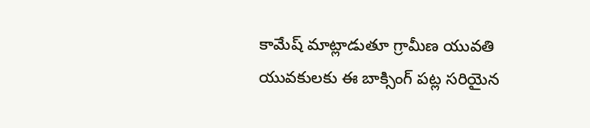కామేష్ మాట్లాడుతూ గ్రామీణ యువతి యువకులకు ఈ బాక్సింగ్ పట్ల సరియైన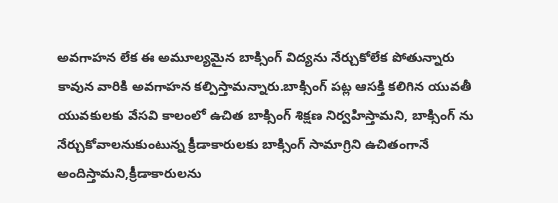అవగాహన లేక ఈ అమూల్యమైన బాక్సింగ్ విద్యను నేర్చుకోలేక పోతున్నారు కావున వారికి అవగాహన కల్పిస్తామన్నారు.బాక్సింగ్ పట్ల ఆసక్తి కలిగిన యువతీ యువకులకు వేసవి కాలంలో ఉచిత బాక్సింగ్ శిక్షణ నిర్వహిస్తామని, బాక్సింగ్ ను నేర్చుకోవాలనుకుంటున్న క్రీడాకారులకు బాక్సింగ్ సామాగ్రిని ఉచితంగానే అందిస్తామని,క్రీడాకారులను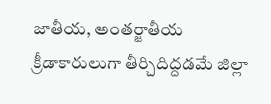జాతీయ, అంతర్జాతీయ క్రీడాకారులుగా తీర్చిదిద్దడమే జిల్లా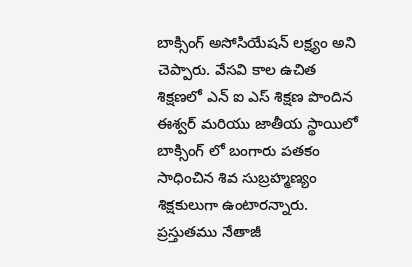బాక్సింగ్ అసోసియేషన్ లక్ష్యం అని చెప్పారు. వేసవి కాల ఉచిత శిక్షణలో ఎన్ ఐ ఎస్ శిక్షణ పొందిన ఈశ్వర్ మరియు జాతీయ స్థాయిలో బాక్సింగ్ లో బంగారు పతకం సాధించిన శివ సుబ్రహ్మణ్యం శిక్షకులుగా ఉంటారన్నారు. ప్రస్తుతము నేతాజీ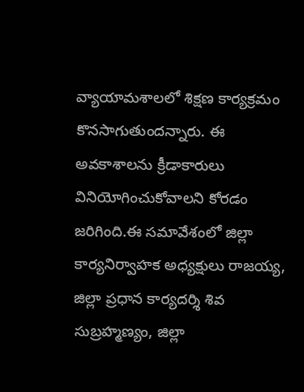వ్యాయామశాలలో శిక్షణ కార్యక్రమం కొనసాగుతుందన్నారు. ఈ అవకాశాలను క్రీడాకారులు వినియోగించుకోవాలని కోరడం జరిగింది.ఈ సమావేశంలో జిల్లా కార్యనిర్వాహక అధ్యక్షులు రాజయ్య, జిల్లా ప్రధాన కార్యదర్శి శివ సుబ్రహ్మణ్యం, జిల్లా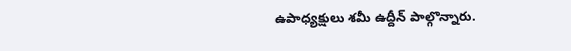ఉపాధ్యక్షులు శమీ ఉద్దీన్ పాల్గొన్నారు.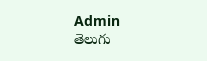Admin
తెలుగు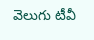వెలుగు టీవీ